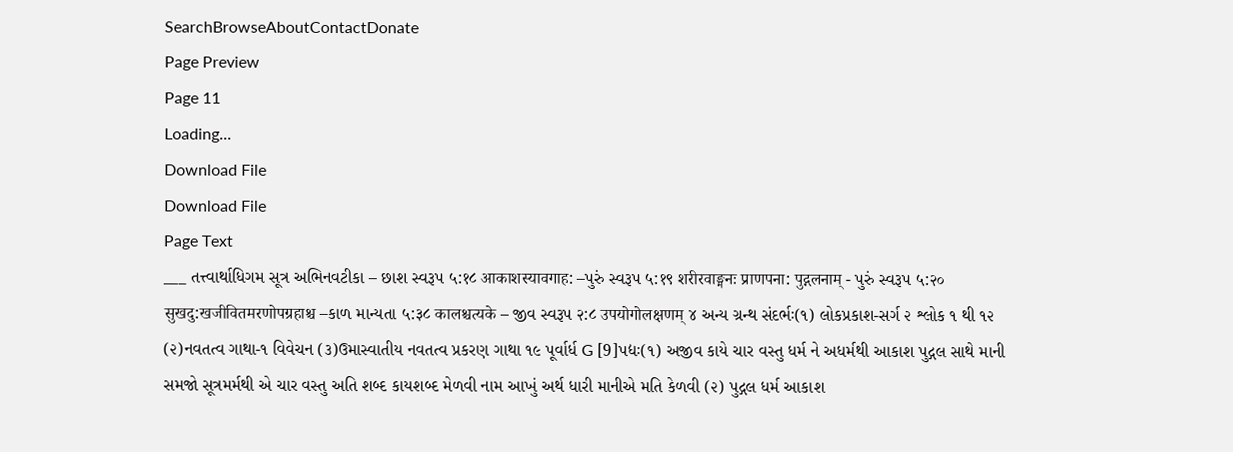SearchBrowseAboutContactDonate
Page Preview
Page 11
Loading...
Download File
Download File
Page Text
___ તત્ત્વાર્થાધિગમ સૂત્ર અભિનવટીકા – છાશ સ્વરૂપ ५:१८ आकाशस्यावगाह: –પુરું સ્વરૂપ ५:१९ शरीरवाङ्मनः प्राणपना: पुद्गलनाम् - પુરું સ્વરૂપ ५:२० सुखदु:खजीवितमरणोपग्रहाश्च –કાળ માન્યતા ५:३८ कालश्चत्यके – જીવ સ્વરૂપ २:८ उपयोगोलक्षणम् ૪ અન્ય ગ્રન્થ સંદર્ભઃ(૧) લોકપ્રકાશ-સર્ગ ૨ શ્લોક ૧ થી ૧૨ (૨)નવતત્વ ગાથા-૧ વિવેચન (૩)ઉમાસ્વાતીય નવતત્વ પ્રકરણ ગાથા ૧૯ પૂર્વાર્ધ G [9]પદ્યઃ(૧) અજીવ કાયે ચાર વસ્તુ ધર્મ ને અધર્મથી આકાશ પુદ્ગલ સાથે માની સમજો સૂત્રમર્મથી એ ચાર વસ્તુ અતિ શબ્દ કાયશબ્દ મેળવી નામ આખું અર્થ ધારી માનીએ મતિ કેળવી (૨) પુદ્ગલ ધર્મ આકાશ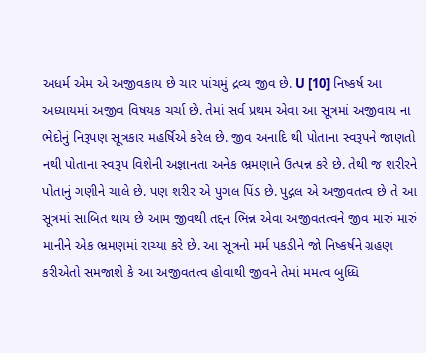અધર્મ એમ એ અજીવકાય છે ચાર પાંચમું દ્રવ્ય જીવ છે. U [10] નિષ્કર્ષ આ અધ્યાયમાં અજીવ વિષયક ચર્ચા છે. તેમાં સર્વ પ્રથમ એવા આ સૂત્રમાં અજીવાય ના ભેદોનું નિરૂપણ સૂત્રકાર મહર્ષિએ કરેલ છે. જીવ અનાદિ થી પોતાના સ્વરૂપને જાણતો નથી પોતાના સ્વરૂપ વિશેની અજ્ઞાનતા અનેક ભ્રમણાને ઉત્પન્ન કરે છે. તેથી જ શરીરને પોતાનું ગણીને ચાલે છે. પણ શરીર એ પુગલ પિંડ છે. પુદ્ગલ એ અજીવતત્વ છે તે આ સૂત્રમાં સાબિત થાય છે આમ જીવથી તદ્દન ભિન્ન એવા અજીવતત્વને જીવ મારું મારું માનીને એક ભ્રમણમાં રાચ્યા કરે છે. આ સૂત્રનો મર્મ પકડીને જો નિષ્કર્ષને ગ્રહણ કરીએતો સમજાશે કે આ અજીવતત્વ હોવાથી જીવને તેમાં મમત્વ બુધ્ધિ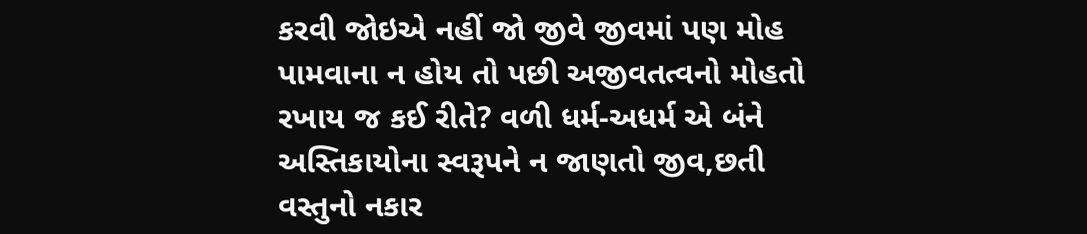કરવી જોઇએ નહીં જો જીવે જીવમાં પણ મોહ પામવાના ન હોય તો પછી અજીવતત્વનો મોહતો રખાય જ કઈ રીતે? વળી ધર્મ-અધર્મ એ બંને અસ્તિકાયોના સ્વરૂપને ન જાણતો જીવ,છતી વસ્તુનો નકાર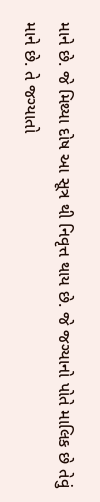માને છે. જે મિથ્યા દોષ આ સૂત્ર થી નિવૃત્ત થાય છે. જે જગ્યાનો પોતે માલિક છે તેવું માને છે. તે જગ્યાતો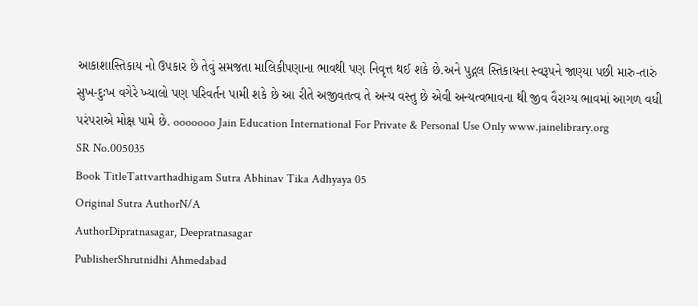આકાશાસ્તિકાય નો ઉપકાર છે તેવું સમજતા માલિકીપણાના ભાવથી પણ નિવૃત્ત થઈ શકે છે.અને પુદ્ગલ સ્તિકાયના સ્વરૂપને જાણ્યા પછી મારુ-તારું સુખ-દુઃખ વગેરે ખ્યાલો પણ પરિવર્તન પામી શકે છે આ રીતે અજીવતત્વ તે અન્ય વસ્તુ છે એવી અન્યત્વભાવના થી જીવ વૈરાગ્ય ભાવમાં આગળ વધી પરંપરાએ મોક્ષ પામે છે. ooooooo Jain Education International For Private & Personal Use Only www.jainelibrary.org
SR No.005035
Book TitleTattvarthadhigam Sutra Abhinav Tika Adhyaya 05
Original Sutra AuthorN/A
AuthorDipratnasagar, Deepratnasagar
PublisherShrutnidhi Ahmedabad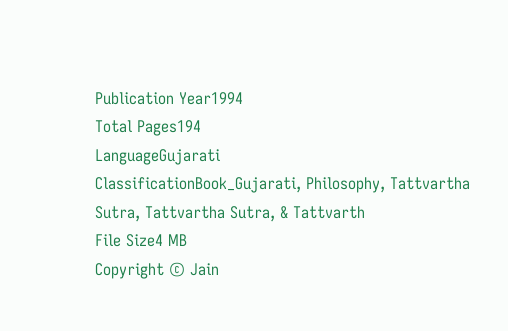Publication Year1994
Total Pages194
LanguageGujarati
ClassificationBook_Gujarati, Philosophy, Tattvartha Sutra, Tattvartha Sutra, & Tattvarth
File Size4 MB
Copyright © Jain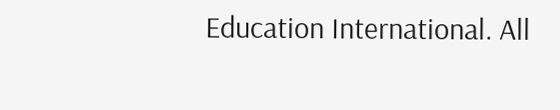Education International. All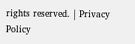rights reserved. | Privacy Policy